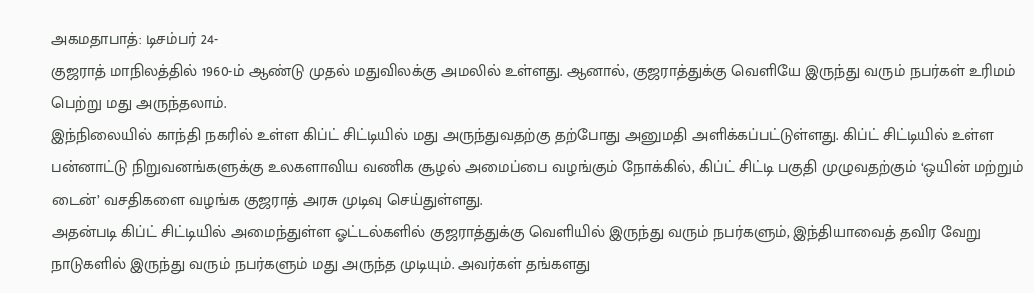அகமதாபாத்: டிசம்பர் 24-
குஜராத் மாநிலத்தில் 1960-ம் ஆண்டு முதல் மதுவிலக்கு அமலில் உள்ளது. ஆனால், குஜராத்துக்கு வெளியே இருந்து வரும் நபர்கள் உரிமம் பெற்று மது அருந்தலாம்.
இந்நிலையில் காந்தி நகரில் உள்ள கிப்ட் சிட்டியில் மது அருந்துவதற்கு தற்போது அனுமதி அளிக்கப்பட்டுள்ளது. கிப்ட் சிட்டியில் உள்ள பன்னாட்டு நிறுவனங்களுக்கு உலகளாவிய வணிக சூழல் அமைப்பை வழங்கும் நோக்கில், கிப்ட் சிட்டி பகுதி முழுவதற்கும் ‘ஒயின் மற்றும் டைன்’ வசதிகளை வழங்க குஜராத் அரசு முடிவு செய்துள்ளது.
அதன்படி கிப்ட் சிட்டியில் அமைந்துள்ள ஓட்டல்களில் குஜராத்துக்கு வெளியில் இருந்து வரும் நபர்களும், இந்தியாவைத் தவிர வேறு நாடுகளில் இருந்து வரும் நபர்களும் மது அருந்த முடியும். அவர்கள் தங்களது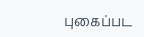புகைப்பட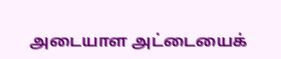அடையாள அட்டையைக்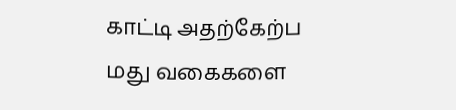காட்டி அதற்கேற்ப மது வகைகளை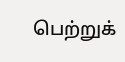பெற்றுக்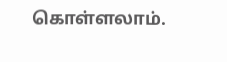கொள்ளலாம்.